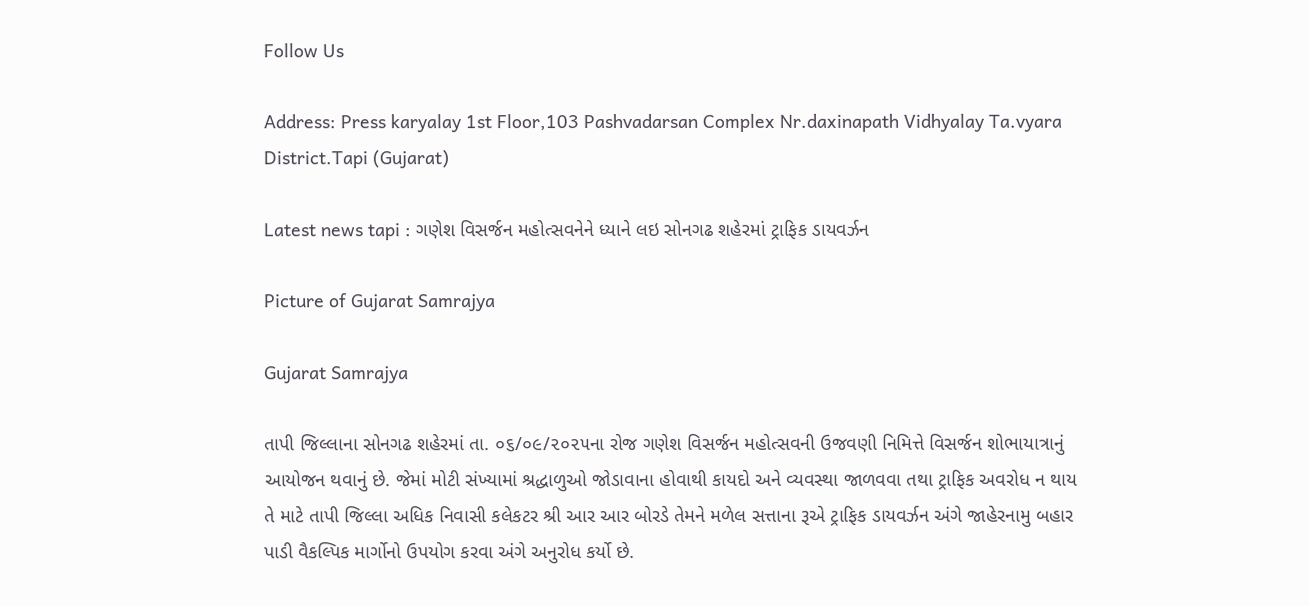Follow Us

Address: Press karyalay 1st Floor,103 Pashvadarsan Complex Nr.daxinapath Vidhyalay Ta.vyara District.Tapi (Gujarat)

Latest news tapi : ગણેશ વિસર્જન મહોત્સવનેને ધ્યાને લઇ સોનગઢ શહેરમાં ટ્રાફિક ડાયવર્ઝન

Picture of Gujarat Samrajya

Gujarat Samrajya

તાપી જિલ્લાના સોનગઢ શહેરમાં તા. ૦૬/૦૯/૨૦૨૫ના રોજ ગણેશ વિસર્જન મહોત્સવની ઉજવણી નિમિત્તે વિસર્જન શોભાયાત્રાનું આયોજન થવાનું છે. જેમાં મોટી સંખ્યામાં શ્રદ્ધાળુઓ જોડાવાના હોવાથી કાયદો અને વ્યવસ્થા જાળવવા તથા ટ્રાફિક અવરોધ ન થાય તે માટે તાપી જિલ્લા અધિક નિવાસી કલેકટર શ્રી આર આર બોરડે તેમને મળેલ સત્તાના રૂએ ટ્રાફિક ડાયવર્ઝન અંગે જાહેરનામુ બહાર પાડી વૈકલ્પિક માર્ગોનો ઉપયોગ કરવા અંગે અનુરોધ કર્યો છે.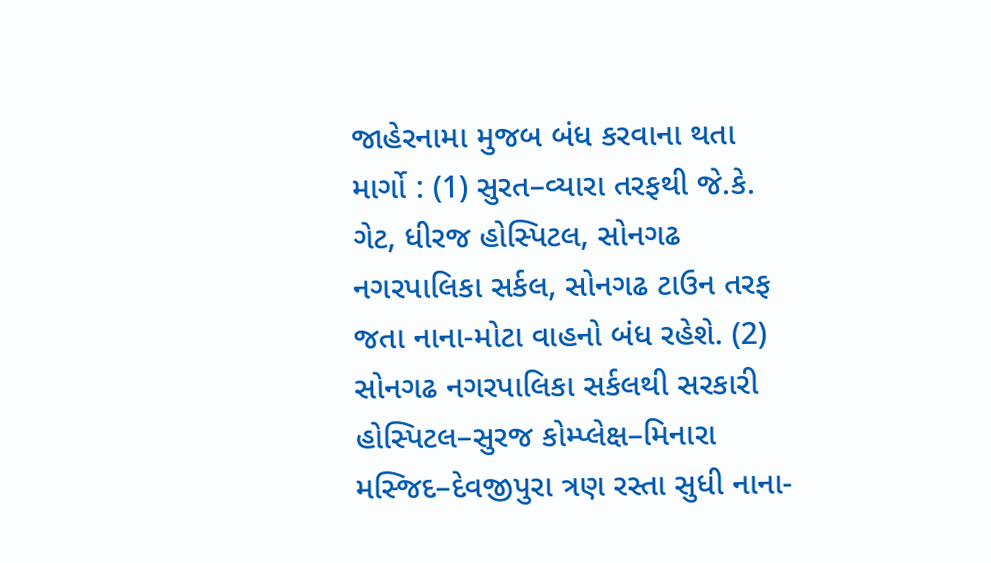જાહેરનામા મુજબ બંધ કરવાના થતા માર્ગો : (1) સુરત–વ્યારા તરફથી જે.કે. ગેટ, ધીરજ હોસ્પિટલ, સોનગઢ નગરપાલિકા સર્કલ, સોનગઢ ટાઉન તરફ જતા નાના-મોટા વાહનો બંધ રહેશે. (2) સોનગઢ નગરપાલિકા સર્કલથી સરકારી હોસ્પિટલ–સુરજ કોમ્પ્લેક્ષ–મિનારા મસ્જિદ–દેવજીપુરા ત્રણ રસ્તા સુધી નાના-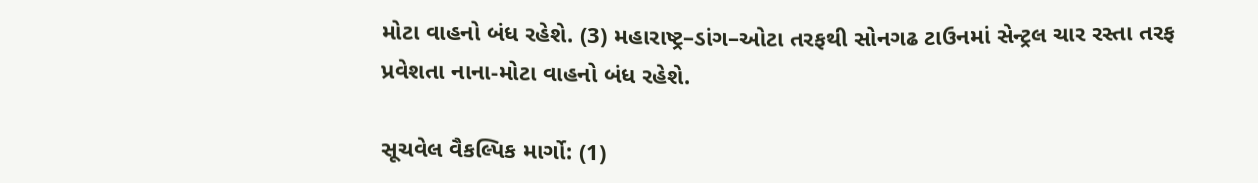મોટા વાહનો બંધ રહેશે. (3) મહારાષ્ટ્ર–ડાંગ–ઓટા તરફથી સોનગઢ ટાઉનમાં સેન્ટ્રલ ચાર રસ્તા તરફ પ્રવેશતા નાના-મોટા વાહનો બંધ રહેશે.

સૂચવેલ વૈકલ્પિક માર્ગો: (1)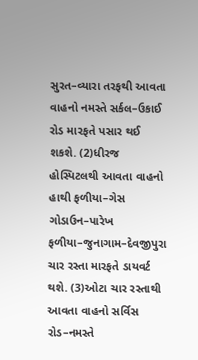સુરત–વ્યારા તરફથી આવતા વાહનો નમસ્તે સર્કલ–ઉકાઈ રોડ મારફતે પસાર થઈ શકશે. (2)ધીરજ હોસ્પિટલથી આવતા વાહનો હાથી ફળીયા–ગેસ ગોડાઉન–પારેખ ફળીયા–જુનાગામ–દેવજીપુરા ચાર રસ્તા મારફતે ડાયવર્ટ થશે. (3)ઓટા ચાર રસ્તાથી આવતા વાહનો સર્વિસ રોડ–નમસ્તે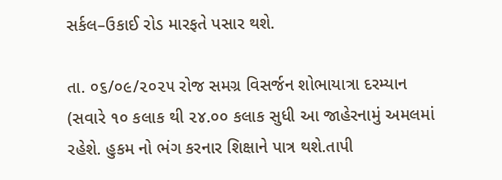સર્કલ–ઉકાઈ રોડ મારફતે પસાર થશે.

તા. ૦૬/૦૯/૨૦૨૫ રોજ સમગ્ર વિસર્જન શોભાયાત્રા દરમ્યાન (સવારે ૧૦ કલાક થી ૨૪.૦૦ કલાક સુધી આ જાહેરનામું અમલમાં રહેશે. હુકમ નો ભંગ કરનાર શિક્ષાને પાત્ર થશે.તાપી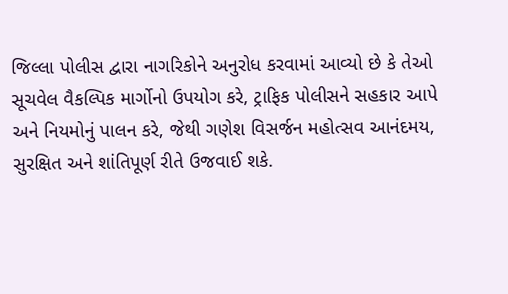જિલ્લા પોલીસ દ્વારા નાગરિકોને અનુરોધ કરવામાં આવ્યો છે કે તેઓ સૂચવેલ વૈકલ્પિક માર્ગોનો ઉપયોગ કરે, ટ્રાફિક પોલીસને સહકાર આપે અને નિયમોનું પાલન કરે, જેથી ગણેશ વિસર્જન મહોત્સવ આનંદમય, સુરક્ષિત અને શાંતિપૂર્ણ રીતે ઉજવાઈ શકે.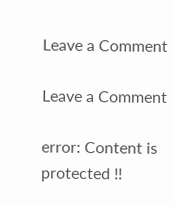Leave a Comment

Leave a Comment

error: Content is protected !!